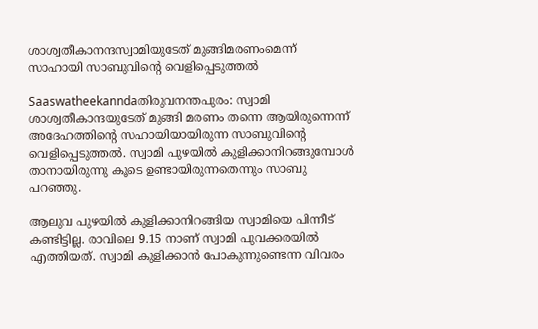ശാശ്വതീകാനന്ദസ്വാമിയുടേത്‌ മുങ്ങിമരണംമെന്ന്‌ സാഹായി സാബുവിന്റെ വെളിപ്പെടുത്തല്‍

Saaswatheekanndaതിരുവനന്തപുരം: സ്വാമി ശാശ്വതീകാന്ദയുടേത്‌ മുങ്ങി മരണം തന്നെ ആയിരുന്നെന്ന്‌ അദേഹത്തിന്റെ സഹായിയായിരുന്ന സാബുവിന്റെ വെളിപ്പെടുത്തല്‍. സ്വാമി പുഴയില്‍ കുളിക്കാനിറങ്ങുമ്പോള്‍ താനായിരുന്നു കൂടെ ഉണ്ടായിരുന്നതെന്നും സാബു പറഞ്ഞു.

ആലുവ പുഴയില്‍ കുളിക്കാനിറങ്ങിയ സ്വാമിയെ പിന്നീട്‌ കണ്ടിട്ടില്ല. രാവിലെ 9.15 നാണ്‌ സ്വാമി പുവക്കരയില്‍ എത്തിയത്‌. സ്വാമി കുളിക്കാന്‍ പോകുന്നുണ്ടെന്ന വിവരം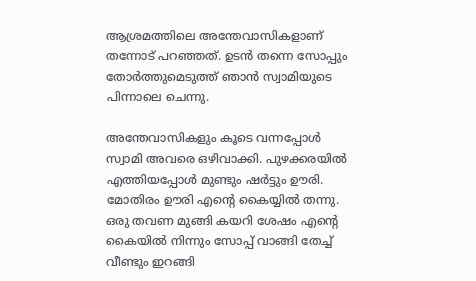ആശ്രമത്തിലെ അന്തേവാസികളാണ്‌ തന്നോട്‌ പറഞ്ഞത്‌. ഉടന്‍ തന്നെ സോപ്പും തോര്‍ത്തുമെടുത്ത്‌ ഞാന്‍ സ്വാമിയുടെ പിന്നാലെ ചെന്നു.

അന്തേവാസികളും കൂടെ വന്നപ്പോള്‍ സ്വാമി അവരെ ഒഴിവാക്കി. പുഴക്കരയില്‍ എത്തിയപ്പോള്‍ മുണ്ടും ഷര്‍ട്ടും ഊരി. മോതിരം ഊരി എന്റെ കൈയ്യില്‍ തന്നു. ഒരു തവണ മുങ്ങി കയറി ശേഷം എന്റെ കൈയില്‍ നിന്നും സോപ്പ്‌ വാങ്ങി തേച്ച്‌ വീണ്ടും ഇറങ്ങി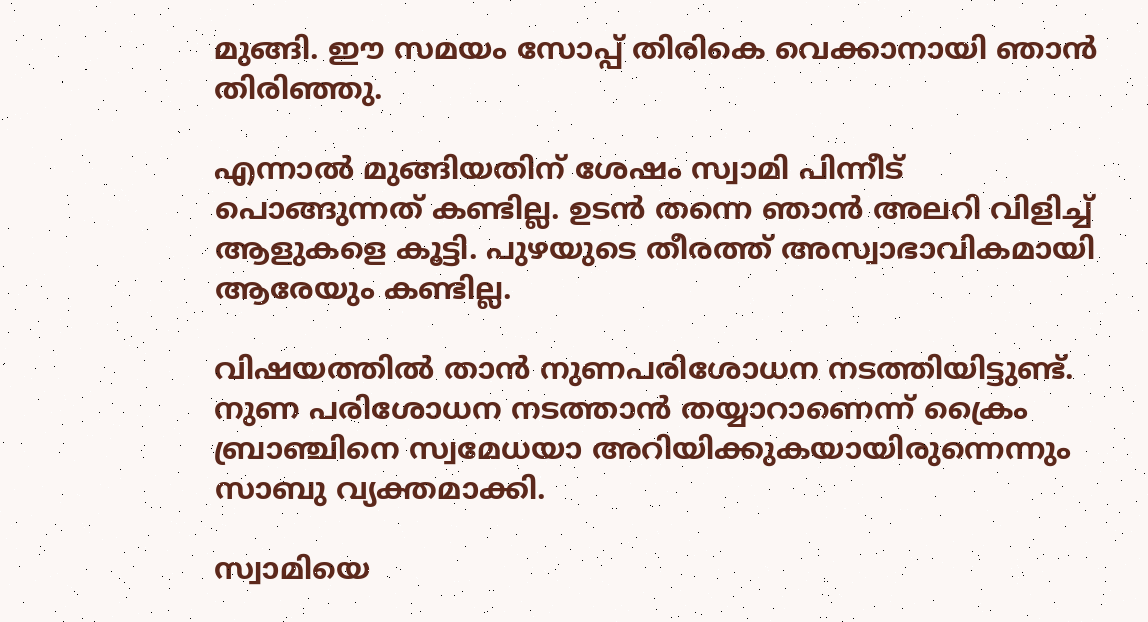മുങ്ങി. ഈ സമയം സോപ്പ്‌ തിരികെ വെക്കാനായി ഞാന്‍ തിരിഞ്ഞു.

എന്നാല്‍ മുങ്ങിയതിന്‌ ശേഷം സ്വാമി പിന്നീട്‌ പൊങ്ങുന്നത്‌ കണ്ടില്ല. ഉടന്‍ തന്നെ ഞാന്‍ അലറി വിളിച്ച്‌ ആളുകളെ കൂട്ടി. പുഴയുടെ തീരത്ത്‌ അസ്വാഭാവികമായി ആരേയും കണ്ടില്ല.

വിഷയത്തില്‍ താന്‍ നുണപരിശോധന നടത്തിയിട്ടുണ്ട്‌. നുണ പരിശോധന നടത്താന്‍ തയ്യാറാണെന്ന്‌ ക്രൈം ബ്രാഞ്ചിനെ സ്വമേധയാ അറിയിക്കുകയായിരുന്നെന്നും സാബു വ്യക്തമാക്കി.

സ്വാമിയെ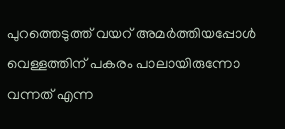പുറത്തെടുത്ത്‌ വയറ്‌ അമര്‍ത്തിയപ്പോള്‍ വെള്ളത്തിന്‌ പകരം പാലായിരുന്നോ വന്നത്‌ എന്ന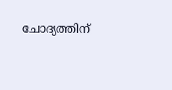ചോദ്യത്തിന്‌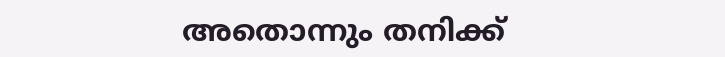അതൊന്നും തനിക്ക്‌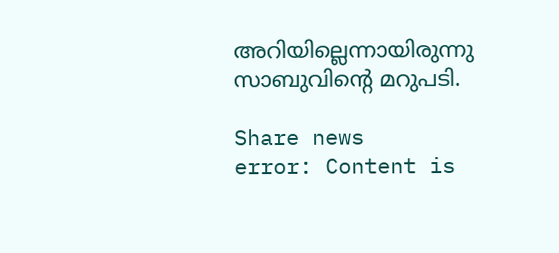അറിയില്ലെന്നായിരുന്നു സാബുവിന്റെ മറുപടി.

Share news
error: Content is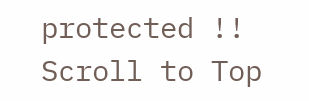protected !!
Scroll to Top